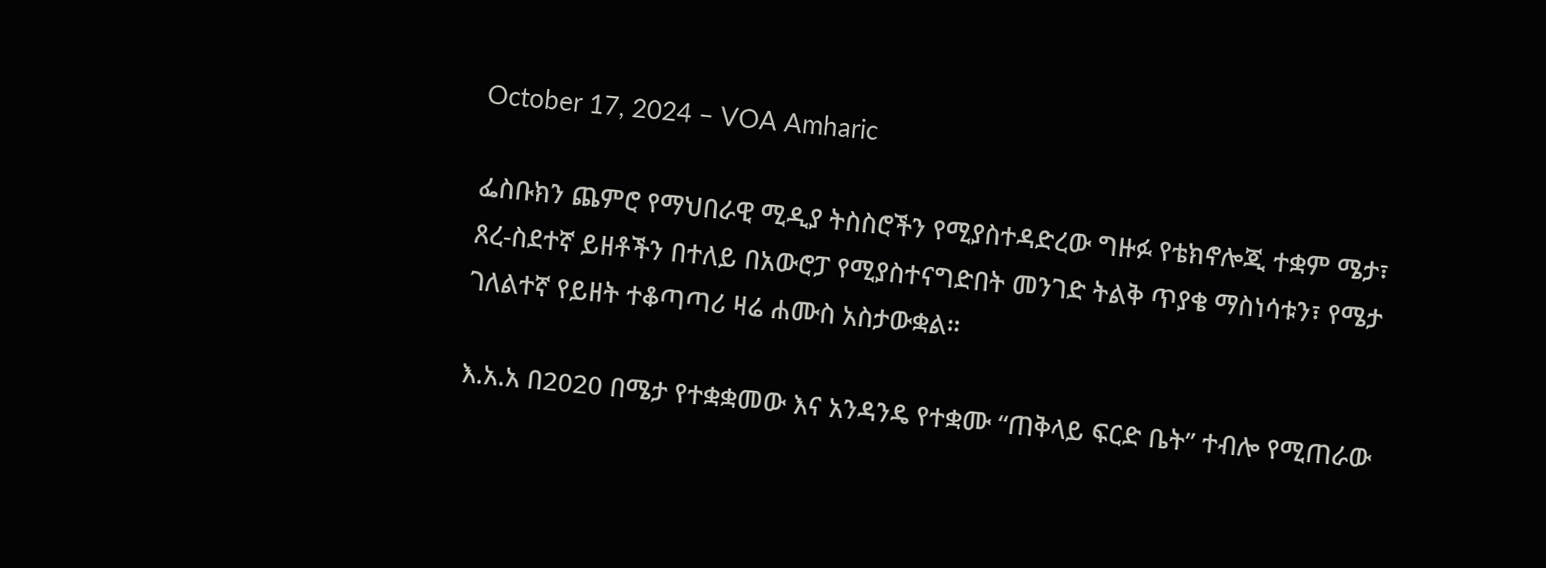October 17, 2024 – VOA Amharic

ፌስቡክን ጨምሮ የማህበራዊ ሚዲያ ትስስሮችን የሚያስተዳድረው ግዙፉ የቴክኖሎጂ ተቋም ሜታ፣ ጸረ-ስደተኛ ይዘቶችን በተለይ በአውሮፓ የሚያስተናግድበት መንገድ ትልቅ ጥያቄ ማስነሳቱን፣ የሜታ ገለልተኛ የይዘት ተቆጣጣሪ ዛሬ ሐሙስ አስታውቋል።

እ.አ.አ በ2020 በሜታ የተቋቋመው እና አንዳንዴ የተቋሙ “ጠቅላይ ፍርድ ቤት” ተብሎ የሚጠራው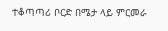ተቆጣጣሪ ቦርድ በሜታ ላይ ምርመራ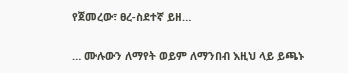የጀመረው፣ ፀረ-ስደተኛ ይዘ…

… ሙሉውን ለማየት ወይም ለማንበብ እዚህ ላይ ይጫኑ